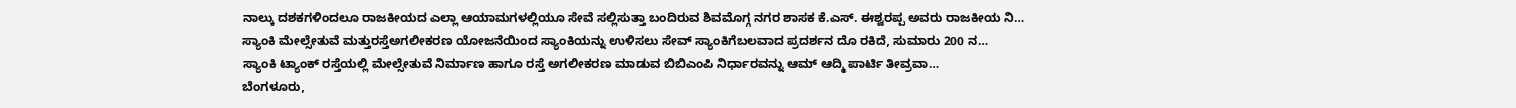ನಾಲ್ಕು ದಶಕಗಳಿಂದಲೂ ರಾಜಕೀಯದ ಎಲ್ಲಾ ಆಯಾಮಗಳಲ್ಲಿಯೂ ಸೇವೆ ಸಲ್ಲಿಸುತ್ತಾ ಬಂದಿರುವ ಶಿವಮೊಗ್ಗ ನಗರ ಶಾಸಕ ಕೆ.ಎಸ್. ಈಶ್ವರಪ್ಪ ಅವರು ರಾಜಕೀಯ ನಿ…
ಸ್ಯಾಂಕಿ ಮೇಲ್ಸೇತುವೆ ಮತ್ತುರಸ್ತೆಅಗಲೀಕರಣ ಯೋಜನೆಯಿಂದ ಸ್ಯಾಂಕಿಯನ್ನು ಉಳಿಸಲು ಸೇವ್ ಸ್ಯಾಂಕಿಗೆಬಲವಾದ ಪ್ರದರ್ಶನ ದೊ ರಕಿದೆ, ಸುಮಾರು 200 ನ…
ಸ್ಯಾಂಕಿ ಟ್ಯಾಂಕ್ ರಸ್ತೆಯಲ್ಲಿ ಮೇಲ್ಸೇತುವೆ ನಿರ್ಮಾಣ ಹಾಗೂ ರಸ್ತೆ ಅಗಲೀಕರಣ ಮಾಡುವ ಬಿಬಿಎಂಪಿ ನಿರ್ಧಾರವನ್ನು ಆಮ್ ಆದ್ಮಿ ಪಾರ್ಟಿ ತೀವ್ರವಾ…
ಬೆಂಗಳೂರು,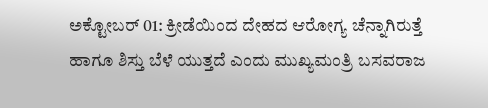ಅಕ್ಟೋಬರ್ 01: ಕ್ರೀಡೆಯಿಂದ ದೇಹದ ಆರೋಗ್ಯ ಚೆನ್ನಾಗಿರುತ್ತೆ ಹಾಗೂ ಶಿಸ್ತು ಬೆಳೆ ಯುತ್ತದೆ ಎಂದು ಮುಖ್ಯಮಂತ್ರಿ ಬಸವರಾಜ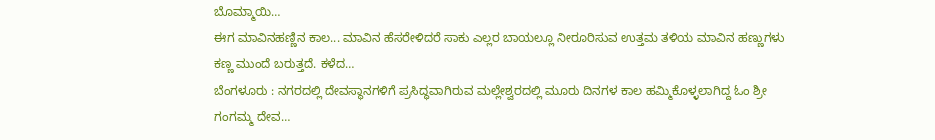ಬೊಮ್ಮಾಯಿ…
ಈಗ ಮಾವಿನಹಣ್ಣಿನ ಕಾಲ... ಮಾವಿನ ಹೆಸರೇಳಿದರೆ ಸಾಕು ಎಲ್ಲರ ಬಾಯಲ್ಲೂ ನೀರೂರಿಸುವ ಉತ್ತಮ ತಳಿಯ ಮಾವಿನ ಹಣ್ಣುಗಳು ಕಣ್ಣ ಮುಂದೆ ಬರುತ್ತದೆ. ಕಳೆದ…
ಬೆಂಗಳೂರು : ನಗರದಲ್ಲಿ ದೇವಸ್ಥಾನಗಳಿಗೆ ಪ್ರಸಿದ್ಧವಾಗಿರುವ ಮಲ್ಲೇಶ್ವರದಲ್ಲಿ ಮೂರು ದಿನಗಳ ಕಾಲ ಹಮ್ಮಿಕೊಳ್ಳಲಾಗಿದ್ದ ಓಂ ಶ್ರೀ ಗಂಗಮ್ಮ ದೇವ…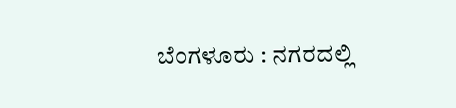ಬೆಂಗಳೂರು : ನಗರದಲ್ಲಿ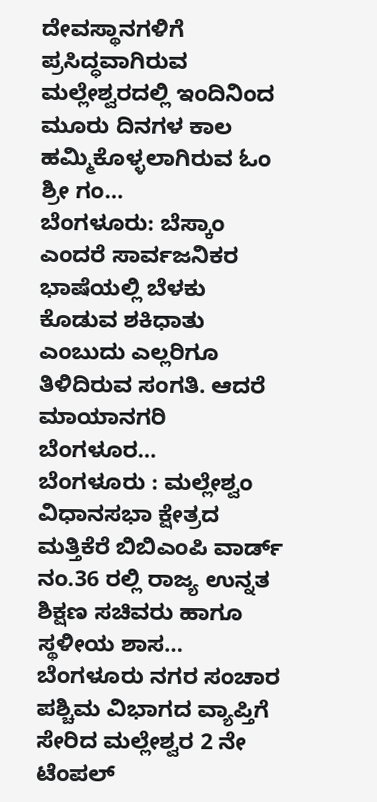ದೇವಸ್ಥಾನಗಳಿಗೆ ಪ್ರಸಿದ್ಧವಾಗಿರುವ ಮಲ್ಲೇಶ್ವರದಲ್ಲಿ ಇಂದಿನಿಂದ ಮೂರು ದಿನಗಳ ಕಾಲ ಹಮ್ಮಿಕೊಳ್ಳಲಾಗಿರುವ ಓಂ ಶ್ರೀ ಗಂ…
ಬೆಂಗಳೂರು: ಬೆಸ್ಕಾಂ ಎಂದರೆ ಸಾರ್ವಜನಿಕರ ಭಾಷೆಯಲ್ಲಿ ಬೆಳಕು ಕೊಡುವ ಶಕಿಧಾತು ಎಂಬುದು ಎಲ್ಲರಿಗೂ ತಿಳಿದಿರುವ ಸಂಗತಿ. ಆದರೆ ಮಾಯಾನಗರಿ ಬೆಂಗಳೂರ…
ಬೆಂಗಳೂರು : ಮಲ್ಲೇಶ್ವಂ ವಿಧಾನಸಭಾ ಕ್ಷೇತ್ರದ ಮತ್ತಿಕೆರೆ ಬಿಬಿಎಂಪಿ ವಾರ್ಡ್ ನಂ.36 ರಲ್ಲಿ ರಾಜ್ಯ ಉನ್ನತ ಶಿಕ್ಷಣ ಸಚಿವರು ಹಾಗೂ ಸ್ಥಳೀಯ ಶಾಸ…
ಬೆಂಗಳೂರು ನಗರ ಸಂಚಾರ ಪಶ್ಚಿಮ ವಿಭಾಗದ ವ್ಯಾಪ್ತಿಗೆ ಸೇರಿದ ಮಲ್ಲೇಶ್ವರ 2 ನೇ ಟೆಂಪಲ್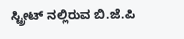ಸ್ಟ್ರೀಟ್ ನಲ್ಲಿರುವ ಬಿ.ಜೆ.ಪಿ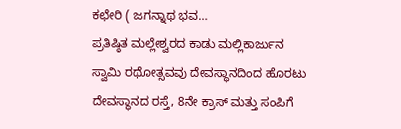ಕಛೇರಿ ( ಜಗನ್ನಾಥ ಭವ…
ಪ್ರತಿಷ್ಠಿತ ಮಲ್ಲೇಶ್ವರದ ಕಾಡು ಮಲ್ಲಿಕಾರ್ಜುನ ಸ್ವಾಮಿ ರಥೋತ್ಸವವು ದೇವಸ್ಥಾನದಿಂದ ಹೊರಟು ದೇವಸ್ಥಾನದ ರಸ್ತೆ, 8ನೇ ಕ್ರಾಸ್ ಮತ್ತು ಸಂಪಿಗೆ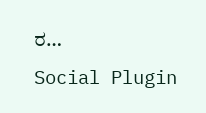ರ…
Social Plugin